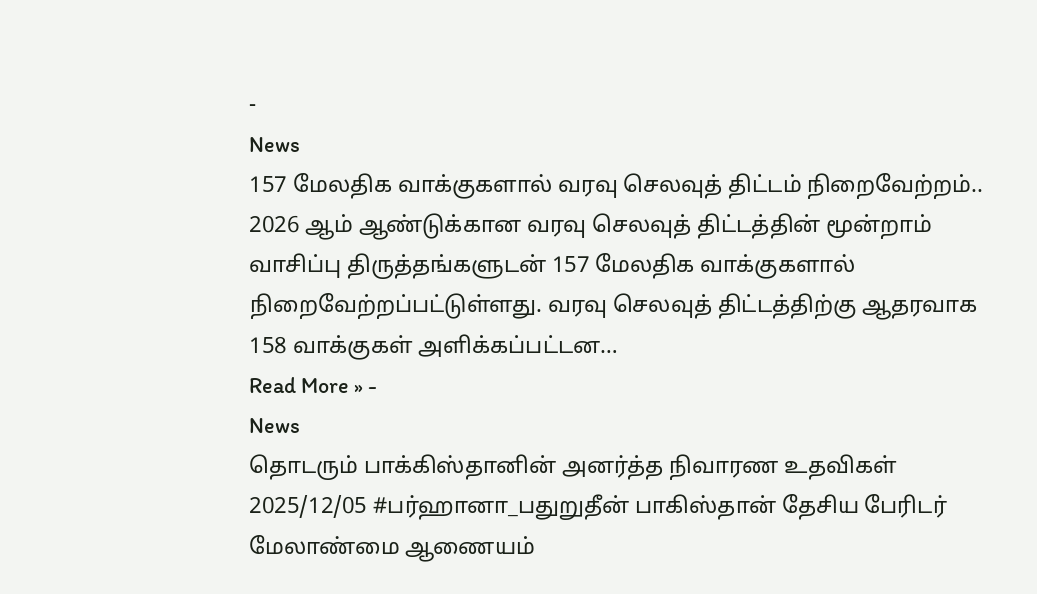-
News
157 மேலதிக வாக்குகளால் வரவு செலவுத் திட்டம் நிறைவேற்றம்..
2026 ஆம் ஆண்டுக்கான வரவு செலவுத் திட்டத்தின் மூன்றாம் வாசிப்பு திருத்தங்களுடன் 157 மேலதிக வாக்குகளால் நிறைவேற்றப்பட்டுள்ளது. வரவு செலவுத் திட்டத்திற்கு ஆதரவாக 158 வாக்குகள் அளிக்கப்பட்டன…
Read More » -
News
தொடரும் பாக்கிஸ்தானின் அனர்த்த நிவாரண உதவிகள்
2025/12/05 #பர்ஹானா_பதுறுதீன் பாகிஸ்தான் தேசிய பேரிடர் மேலாண்மை ஆணையம்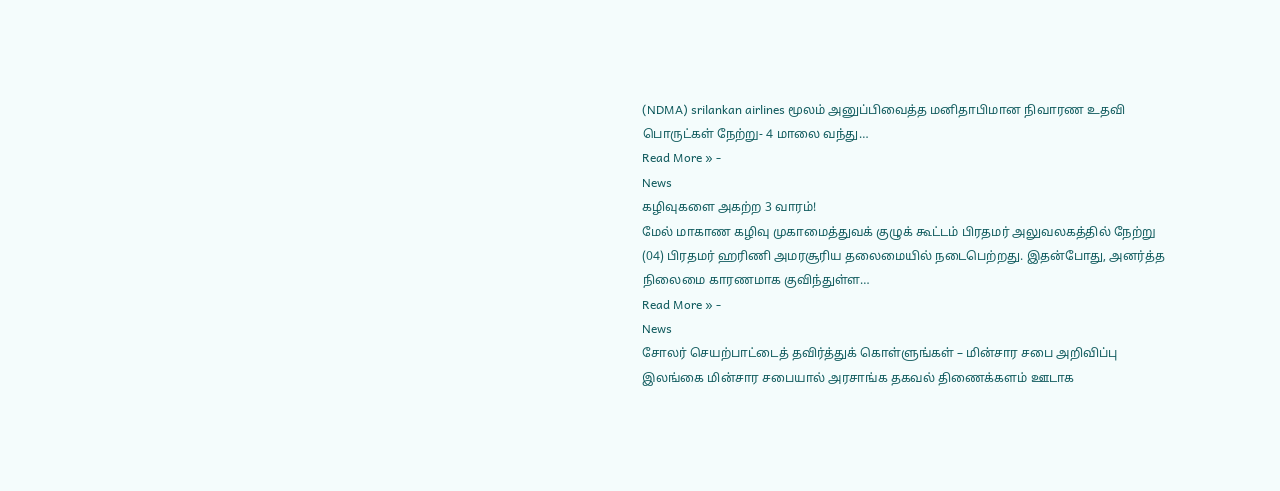(NDMA) srilankan airlines மூலம் அனுப்பிவைத்த மனிதாபிமான நிவாரண உதவி பொருட்கள் நேற்று- 4 மாலை வந்து…
Read More » -
News
கழிவுகளை அகற்ற 3 வாரம்!
மேல் மாகாண கழிவு முகாமைத்துவக் குழுக் கூட்டம் பிரதமர் அலுவலகத்தில் நேற்று (04) பிரதமர் ஹரிணி அமரசூரிய தலைமையில் நடைபெற்றது. இதன்போது, அனர்த்த நிலைமை காரணமாக குவிந்துள்ள…
Read More » -
News
சோலர் செயற்பாட்டைத் தவிர்த்துக் கொள்ளுங்கள் – மின்சார சபை அறிவிப்பு
இலங்கை மின்சார சபையால் அரசாங்க தகவல் திணைக்களம் ஊடாக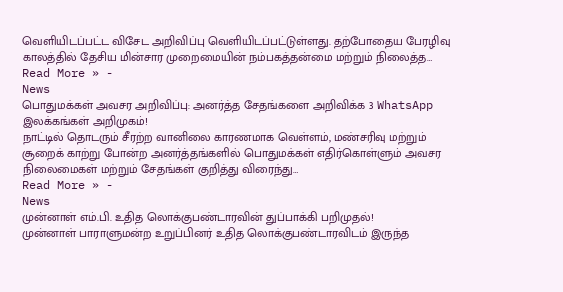வெளியிடப்பட்ட விசேட அறிவிப்பு வெளியிடப்பட்டுள்ளது. தற்போதைய பேரழிவு காலத்தில் தேசிய மின்சார முறைமையின் நம்பகத்தன்மை மற்றும் நிலைத்த…
Read More » -
News
பொதுமக்கள் அவசர அறிவிப்பு: அனர்த்த சேதங்களை அறிவிக்க 3 WhatsApp இலக்கங்கள் அறிமுகம்!
நாட்டில் தொடரும் சீரற்ற வானிலை காரணமாக வெள்ளம், மண்சரிவு மற்றும் சூறைக் காற்று போன்ற அனர்த்தங்களில் பொதுமக்கள் எதிர்கொள்ளும் அவசர நிலைமைகள் மற்றும் சேதங்கள் குறித்து விரைந்து…
Read More » -
News
முன்னாள் எம்.பி. உதித லொக்குபண்டாரவின் துப்பாக்கி பறிமுதல்!
முன்னாள் பாராளுமன்ற உறுப்பினர் உதித லொக்குபண்டாரவிடம் இருந்த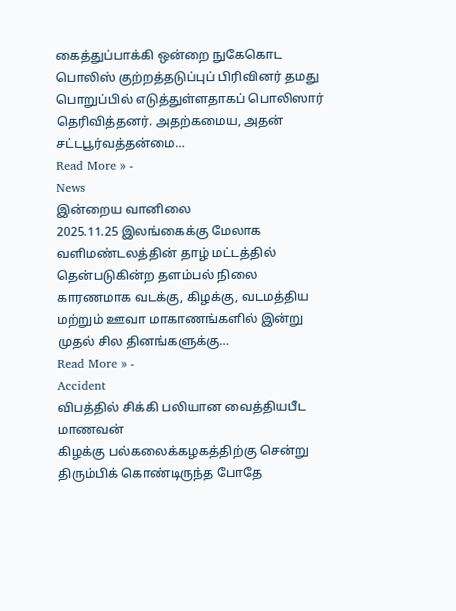கைத்துப்பாக்கி ஒன்றை நுகேகொட பொலிஸ் குற்றத்தடுப்புப் பிரிவினர் தமது பொறுப்பில் எடுத்துள்ளதாகப் பொலிஸார் தெரிவித்தனர். அதற்கமைய, அதன் சட்டபூர்வத்தன்மை…
Read More » -
News
இன்றைய வானிலை
2025.11.25 இலங்கைக்கு மேலாக வளிமண்டலத்தின் தாழ் மட்டத்தில் தென்படுகின்ற தளம்பல் நிலை காரணமாக வடக்கு, கிழக்கு, வடமத்திய மற்றும் ஊவா மாகாணங்களில் இன்று முதல் சில தினங்களுக்கு…
Read More » -
Accident
விபத்தில் சிக்கி பலியான வைத்தியபீட மாணவன்
கிழக்கு பல்கலைக்கழகத்திற்கு சென்று திரும்பிக் கொண்டிருந்த போதே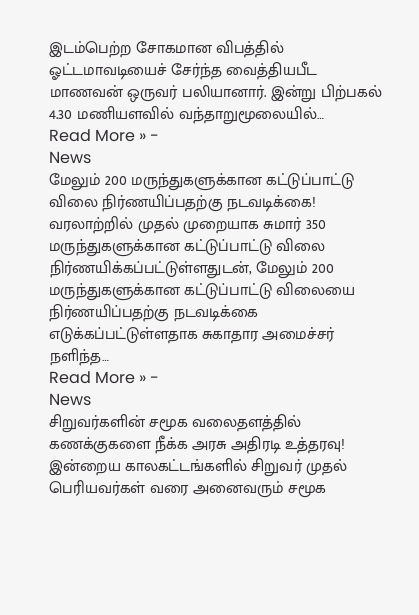இடம்பெற்ற சோகமான விபத்தில் ஓட்டமாவடியைச் சேர்ந்த வைத்தியபீட மாணவன் ஒருவர் பலியானார். இன்று பிற்பகல் 4.30 மணியளவில் வந்தாறுமூலையில்…
Read More » -
News
மேலும் 200 மருந்துகளுக்கான கட்டுப்பாட்டு விலை நிர்ணயிப்பதற்கு நடவடிக்கை!
வரலாற்றில் முதல் முறையாக சுமார் 350 மருந்துகளுக்கான கட்டுப்பாட்டு விலை நிர்ணயிக்கப்பட்டுள்ளதுடன், மேலும் 200 மருந்துகளுக்கான கட்டுப்பாட்டு விலையை நிர்ணயிப்பதற்கு நடவடிக்கை எடுக்கப்பட்டுள்ளதாக சுகாதார அமைச்சர் நளிந்த…
Read More » -
News
சிறுவர்களின் சமூக வலைதளத்தில் கணக்குகளை நீக்க அரசு அதிரடி உத்தரவு!
இன்றைய காலகட்டங்களில் சிறுவர் முதல் பெரியவர்கள் வரை அனைவரும் சமூக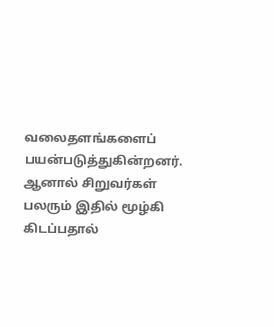வலைதளங்களைப் பயன்படுத்துகின்றனர். ஆனால் சிறுவர்கள் பலரும் இதில் மூழ்கி கிடப்பதால்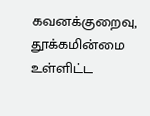கவனக்குறைவு, தூக்கமின்மை உள்ளிட்ட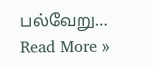பல்வேறு…
Read More »